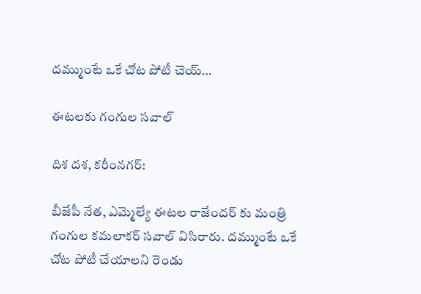దమ్ముంటే ఒకే చోట పోటీ చెయ్…

ఈటలకు గంగుల సవాల్

దిశ దశ, కరీంనగర్:

బీజేపీ నేత, ఎమ్మెల్యే ఈటల రాజేందర్ కు మంత్రి గంగుల కమలాకర్ సవాల్ విసిరారు. దమ్ముంటే ఒకే చోట పోటీ చేయాలని రెండు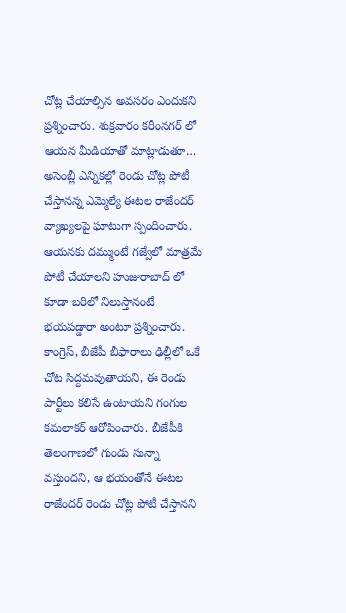చోట్ల చేయాల్సిన అవసరం ఎందుకని ప్రశ్నించారు. శుక్రవారం కరీంనగర్ లో ఆయన మీడియాతో మాట్లాడుతూ… అసెంబ్లీ ఎన్నికల్లో రెండు చోట్ల పోటీ చేస్తానన్న ఎమ్మెల్యే ఈటల రాజేందర్ వ్యాఖ్యలపై ఘాటుగా స్పందించారు. ఆయనకు దమ్ముంటే గజ్వేలో మాత్రమే పోటీ చేయాలని హుజురాబాద్ లో కూడా బరిలో నిలుస్తానంటే భయపడ్డారా అంటూ ప్రశ్నించారు. కాంగ్రెస్, బీజేపీ బీఫారాలు ఢిల్లీలో ఒకే చోట సిద్దమవుతాయని, ఈ రెండు పార్టీలు కలిసే ఉంటాయని గంగుల కమలాకర్ ఆరోపించారు. బీజేపీకి తెలంగాణలో గుండు సున్నా వస్తుందని, ఆ భయంతోనే ఈటల రాజేందర్ రెండు చోట్ల పోటీ చేస్తానని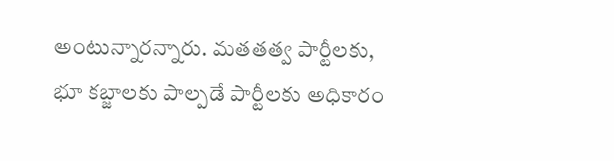అంటున్నారన్నారు. మతతత్వ పార్టీలకు, భూ కబ్జాలకు పాల్పడే పార్టీలకు అధికారం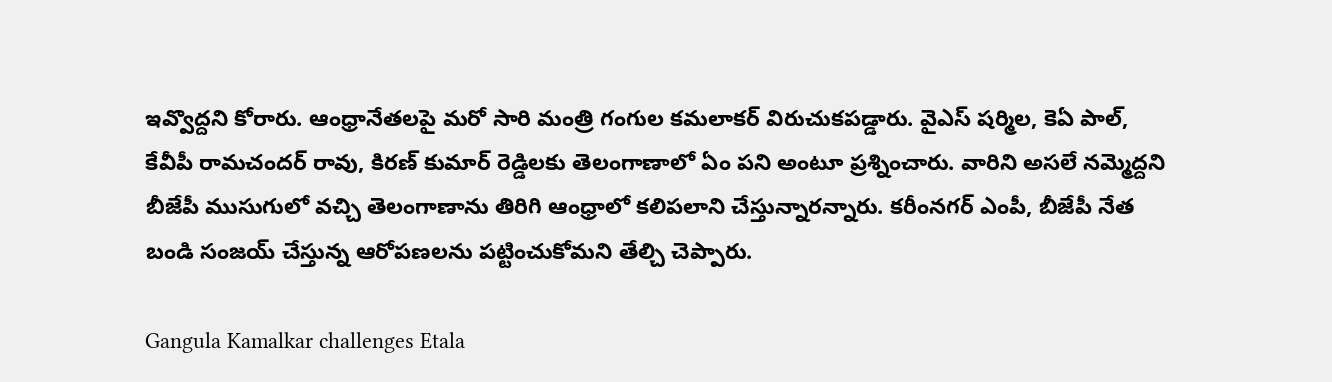ఇవ్వొద్దని కోరారు. ఆంధ్రానేతలపై మరో సారి మంత్రి గంగుల కమలాకర్ విరుచుకపడ్డారు. వైఎస్ షర్మిల, కెఏ పాల్, కేవీపీ రామచందర్ రావు, కిరణ్ కుమార్ రెడ్డిలకు తెలంగాణాలో ఏం పని అంటూ ప్రశ్నించారు. వారిని అసలే నమ్మెద్దని బీజేపీ ముసుగులో వచ్చి తెలంగాణాను తిరిగి ఆంధ్రాలో కలిపలాని చేస్తున్నారన్నారు. కరీంనగర్ ఎంపీ, బీజేపీ నేత బండి సంజయ్ చేస్తున్న ఆరోపణలను పట్టించుకోమని తేల్చి చెప్పారు.

Gangula Kamalkar challenges Etala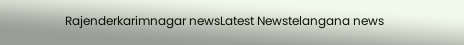Rajenderkarimnagar newsLatest Newstelangana news